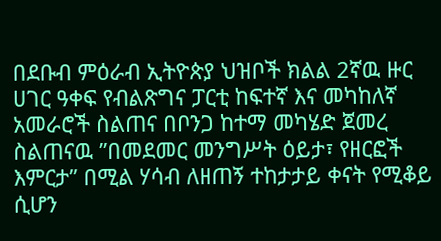በደቡብ ምዕራብ ኢትዮጵያ ህዝቦች ክልል 2ኛዉ ዙር ሀገር ዓቀፍ የብልጽግና ፓርቲ ከፍተኛ እና መካከለኛ አመራሮች ስልጠና በቦንጋ ከተማ መካሄድ ጀመረ
ስልጠናዉ ”በመደመር መንግሥት ዕይታ፣ የዘርፎች እምርታ” በሚል ሃሳብ ለዘጠኝ ተከታታይ ቀናት የሚቆይ ሲሆን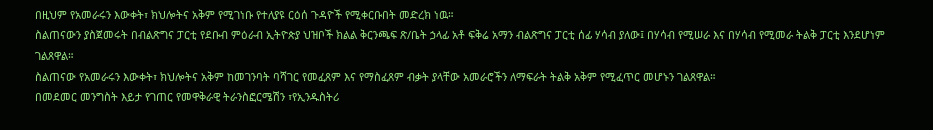በዚህም የአመራሩን እውቀት፣ ክህሎትና አቅም የሚገነቡ የተለያዩ ርዕሰ ጉዳዮች የሚቀርቡበት መድረክ ነዉ።
ስልጠናውን ያስጀመሩት በብልጽግና ፓርቲ የደቡብ ምዕራብ ኢትዮጵያ ህዝቦች ክልል ቅርንጫፍ ጽ/ቤት ኃላፊ አቶ ፍቅሬ አማን ብልጽግና ፓርቲ ሰፊ ሃሳብ ያለው፤ በሃሳብ የሚሠራ እና በሃሳብ የሚመራ ትልቅ ፓርቲ እንደሆነም ገልጸዋል።
ስልጠናው የአመራሩን እውቀት፣ ክህሎትና አቅም ከመገንባት ባሻገር የመፈጸም እና የማስፈጸም ብቃት ያላቸው አመራሮችን ለማፍራት ትልቅ አቅም የሚፈጥር መሆኑን ገልጸዋል።
በመደመር መንግስት እይታ የገጠር የመዋቅራዊ ትራንስፎርሜሽን ፣የኢንዱስትሪ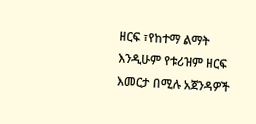ዘርፍ ፣የከተማ ልማት እንዲሁም የቱሪዝም ዘርፍ እመርታ በሚሉ አጀንዳዎች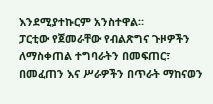እንደሚያተኩርም አንስተዋል።
ፓርቲው የጀመራቸው የብልጽግና ጉዞዎችን ለማስቀጠል ተግባራትን በመፍጠር፣ በመፈጠን እና ሥራዎችን በጥራት ማከናወን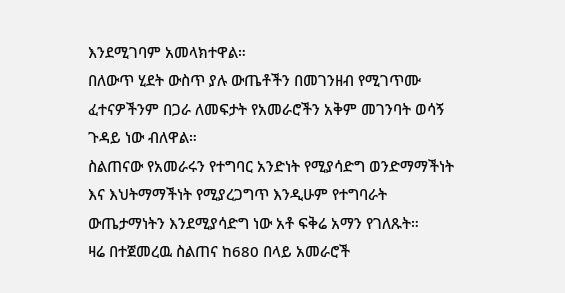እንደሚገባም አመላክተዋል።
በለውጥ ሂደት ውስጥ ያሉ ውጤቶችን በመገንዘብ የሚገጥሙ ፈተናዎችንም በጋራ ለመፍታት የአመራሮችን አቅም መገንባት ወሳኝ ጉዳይ ነው ብለዋል።
ስልጠናው የአመራሩን የተግባር አንድነት የሚያሳድግ ወንድማማችነት እና እህትማማችነት የሚያረጋግጥ እንዲሁም የተግባራት ውጤታማነትን እንደሚያሳድግ ነው አቶ ፍቅሬ አማን የገለጹት።
ዛሬ በተጀመረዉ ስልጠና ከ680 በላይ አመራሮች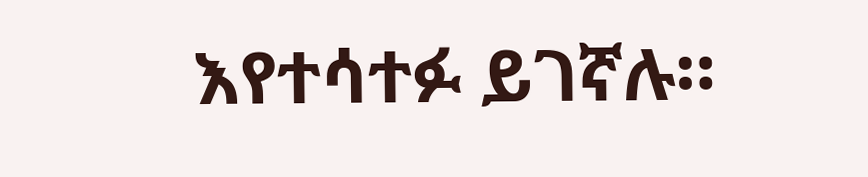እየተሳተፉ ይገኛሉ።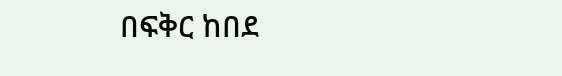በፍቅር ከበደ